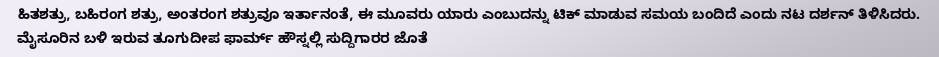ಹಿತಶತ್ರು, ಬಹಿರಂಗ ಶತ್ರು, ಅಂತರಂಗ ಶತ್ರುವೂ ಇರ್ತಾನಂತೆ, ಈ ಮೂವರು ಯಾರು ಎಂಬುದನ್ನು ಟಿಕ್ ಮಾಡುವ ಸಮಯ ಬಂದಿದೆ ಎಂದು ನಟ ದರ್ಶನ್ ತಿಳಿಸಿದರು.
ಮೈಸೂರಿನ ಬಳಿ ಇರುವ ತೂಗುದೀಪ ಫಾರ್ಮ್ ಹೌಸ್ನಲ್ಲಿ ಸುದ್ದಿಗಾರರ ಜೊತೆ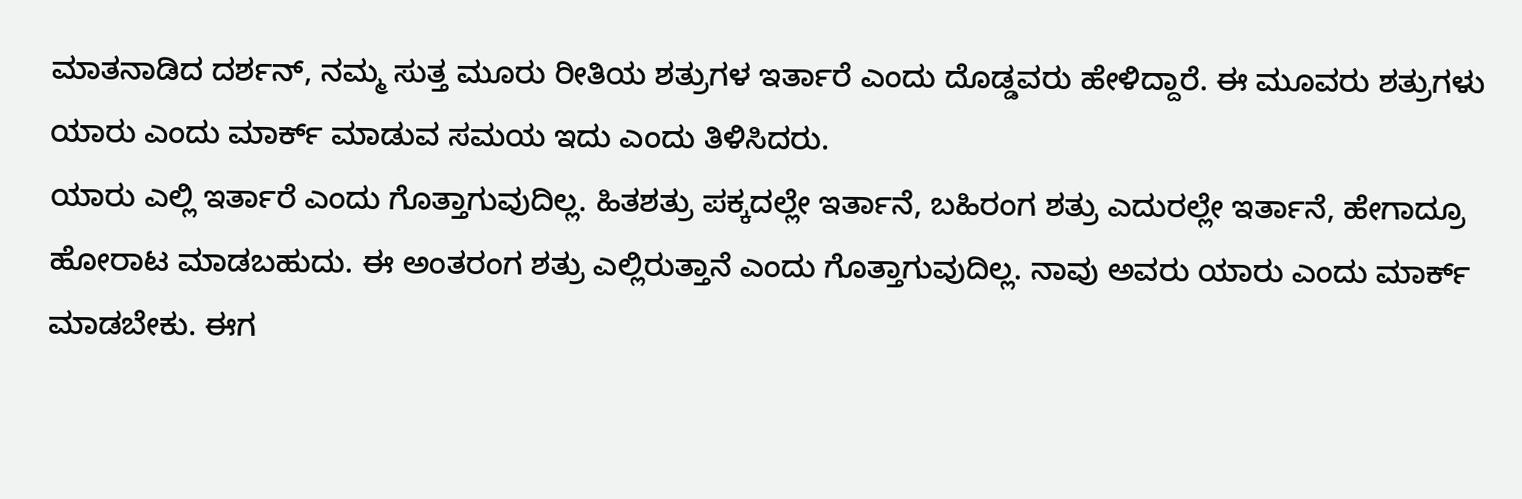ಮಾತನಾಡಿದ ದರ್ಶನ್, ನಮ್ಮ ಸುತ್ತ ಮೂರು ರೀತಿಯ ಶತ್ರುಗಳ ಇರ್ತಾರೆ ಎಂದು ದೊಡ್ಡವರು ಹೇಳಿದ್ದಾರೆ. ಈ ಮೂವರು ಶತ್ರುಗಳು ಯಾರು ಎಂದು ಮಾರ್ಕ್ ಮಾಡುವ ಸಮಯ ಇದು ಎಂದು ತಿಳಿಸಿದರು.
ಯಾರು ಎಲ್ಲಿ ಇರ್ತಾರೆ ಎಂದು ಗೊತ್ತಾಗುವುದಿಲ್ಲ. ಹಿತಶತ್ರು ಪಕ್ಕದಲ್ಲೇ ಇರ್ತಾನೆ, ಬಹಿರಂಗ ಶತ್ರು ಎದುರಲ್ಲೇ ಇರ್ತಾನೆ, ಹೇಗಾದ್ರೂ ಹೋರಾಟ ಮಾಡಬಹುದು. ಈ ಅಂತರಂಗ ಶತ್ರು ಎಲ್ಲಿರುತ್ತಾನೆ ಎಂದು ಗೊತ್ತಾಗುವುದಿಲ್ಲ. ನಾವು ಅವರು ಯಾರು ಎಂದು ಮಾರ್ಕ್ ಮಾಡಬೇಕು. ಈಗ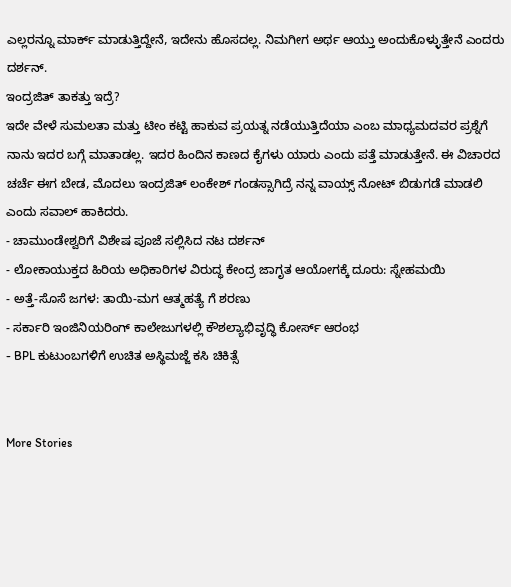ಎಲ್ಲರನ್ನೂ ಮಾರ್ಕ್ ಮಾಡುತ್ತಿದ್ದೇನೆ, ಇದೇನು ಹೊಸದಲ್ಲ. ನಿಮಗೀಗ ಅರ್ಥ ಆಯ್ತು ಅಂದುಕೊಳ್ಳುತ್ತೇನೆ ಎಂದರು ದರ್ಶನ್.
ಇಂದ್ರಜಿತ್ ತಾಕತ್ತು ಇದ್ರೆ?
ಇದೇ ವೇಳೆ ಸುಮಲತಾ ಮತ್ತು ಟೀಂ ಕಟ್ಟಿ ಹಾಕುವ ಪ್ರಯತ್ನ ನಡೆಯುತ್ತಿದೆಯಾ ಎಂಬ ಮಾಧ್ಯಮದವರ ಪ್ರಶ್ನೆಗೆ ನಾನು ಇದರ ಬಗ್ಗೆ ಮಾತಾಡಲ್ಲ. ಇದರ ಹಿಂದಿನ ಕಾಣದ ಕೈಗಳು ಯಾರು ಎಂದು ಪತ್ತೆ ಮಾಡುತ್ತೇನೆ. ಈ ವಿಚಾರದ ಚರ್ಚೆ ಈಗ ಬೇಡ, ಮೊದಲು ಇಂದ್ರಜಿತ್ ಲಂಕೇಶ್ ಗಂಡಸ್ಸಾಗಿದ್ರೆ ನನ್ನ ವಾಯ್ಸ್ ನೋಟ್ ಬಿಡುಗಡೆ ಮಾಡಲಿ ಎಂದು ಸವಾಲ್ ಹಾಕಿದರು.
- ಚಾಮುಂಡೇಶ್ವರಿಗೆ ವಿಶೇಷ ಪೂಜೆ ಸಲ್ಲಿಸಿದ ನಟ ದರ್ಶನ್
- ಲೋಕಾಯುಕ್ತದ ಹಿರಿಯ ಅಧಿಕಾರಿಗಳ ವಿರುದ್ಧ ಕೇಂದ್ರ ಜಾಗೃತ ಆಯೋಗಕ್ಕೆ ದೂರು: ಸ್ನೇಹಮಯಿ
- ಅತ್ತೆ-ಸೊಸೆ ಜಗಳ: ತಾಯಿ-ಮಗ ಆತ್ಮಹತ್ಯೆ ಗೆ ಶರಣು
- ಸರ್ಕಾರಿ ಇಂಜಿನಿಯರಿಂಗ್ ಕಾಲೇಜುಗಳಲ್ಲಿ ಕೌಶಲ್ಯಾಭಿವೃದ್ಧಿ ಕೋರ್ಸ್ ಆರಂಭ
- BPL ಕುಟುಂಬಗಳಿಗೆ ಉಚಿತ ಅಸ್ಥಿಮಜ್ಜೆ ಕಸಿ ಚಿಕಿತ್ಸೆ


More Stories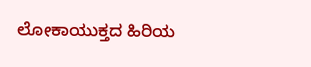ಲೋಕಾಯುಕ್ತದ ಹಿರಿಯ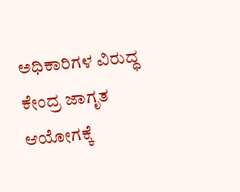ಅಧಿಕಾರಿಗಳ ವಿರುದ್ಧ ಕೇಂದ್ರ ಜಾಗೃತ ಆಯೋಗಕ್ಕೆ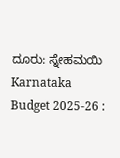ದೂರು: ಸ್ನೇಹಮಯಿ
Karnataka Budget 2025-26 :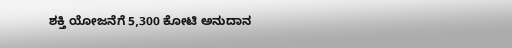ಶಕ್ತಿ ಯೋಜನೆಗೆ 5,300 ಕೋಟಿ ಅನುದಾನ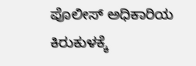ಪೊಲೀಸ್ ಅಧಿಕಾರಿಯ ಕಿರುಕುಳಕ್ಕೆ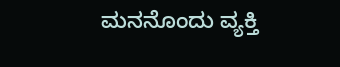ಮನನೊಂದು ವ್ಯಕ್ತಿ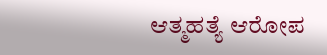ಆತ್ಮಹತ್ಯೆ ಆರೋಪ